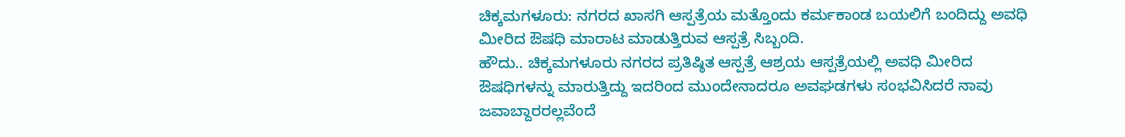ಚಿಕ್ಕಮಗಳೂರು: ನಗರದ ಖಾಸಗಿ ಆಸ್ಪತ್ರೆಯ ಮತ್ತೊಂದು ಕರ್ಮಕಾಂಡ ಬಯಲಿಗೆ ಬಂದಿದ್ದು ಅವಧಿ ಮೀರಿದ ಔಷಧಿ ಮಾರಾಟ ಮಾಡುತ್ತಿರುವ ಆಸ್ಪತ್ರೆ ಸಿಬ್ಬಂದಿ.
ಹೌದು.. ಚಿಕ್ಕಮಗಳೂರು ನಗರದ ಪ್ರತಿಷ್ಠಿತ ಆಸ್ಪತ್ರೆ ಆಶ್ರಯ ಆಸ್ಪತ್ರೆಯಲ್ಲಿ ಅವಧಿ ಮೀರಿದ ಔಷಧಿಗಳನ್ನು ಮಾರುತ್ತಿದ್ದು ಇದರಿಂದ ಮುಂದೇನಾದರೂ ಅವಘಡಗಳು ಸಂಭವಿಸಿದರೆ ನಾವು ಜವಾಬ್ದಾರರಲ್ಲವೆಂದೆ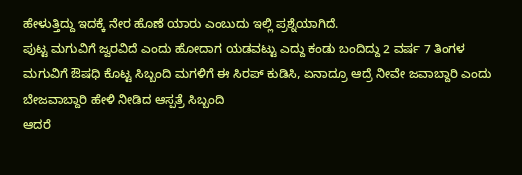ಹೇಳುತ್ತಿದ್ದು ಇದಕ್ಕೆ ನೇರ ಹೊಣೆ ಯಾರು ಎಂಬುದು ಇಲ್ಲಿ ಪ್ರಶ್ನೆಯಾಗಿದೆ.
ಪುಟ್ಟ ಮಗುವಿಗೆ ಜ್ವರವಿದೆ ಎಂದು ಹೋದಾಗ ಯಡವಟ್ಟು ಎದ್ದು ಕಂಡು ಬಂದಿದ್ದು 2 ವರ್ಷ 7 ತಿಂಗಳ ಮಗುವಿಗೆ ಔಷಧಿ ಕೊಟ್ಟ ಸಿಬ್ಬಂದಿ ಮಗಳಿಗೆ ಈ ಸಿರಪ್ ಕುಡಿಸಿ, ಏನಾದ್ರೂ ಆದ್ರೆ ನೀವೇ ಜವಾಬ್ದಾರಿ ಎಂದು ಬೇಜವಾಬ್ದಾರಿ ಹೇಳಿ ನೀಡಿದ ಆಸ್ಪತ್ರೆ ಸಿಬ್ಬಂದಿ
ಆದರೆ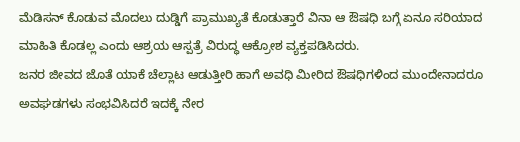ಮೆಡಿಸನ್ ಕೊಡುವ ಮೊದಲು ದುಡ್ಡಿಗೆ ಪ್ರಾಮುಖ್ಯತೆ ಕೊಡುತ್ತಾರೆ ವಿನಾ ಆ ಔಷಧಿ ಬಗ್ಗೆ ಏನೂ ಸರಿಯಾದ ಮಾಹಿತಿ ಕೊಡಲ್ಲ ಎಂದು ಆಶ್ರಯ ಆಸ್ಪತ್ರೆ ವಿರುದ್ಧ ಆಕ್ರೋಶ ವ್ಯಕ್ತಪಡಿಸಿದರು.
ಜನರ ಜೀವದ ಜೊತೆ ಯಾಕೆ ಚೆಲ್ಲಾಟ ಆಡುತ್ತೀರಿ ಹಾಗೆ ಅವಧಿ ಮೀರಿದ ಔಷಧಿಗಳಿಂದ ಮುಂದೇನಾದರೂ ಅವಘಡಗಳು ಸಂಭವಿಸಿದರೆ ಇದಕ್ಕೆ ನೇರ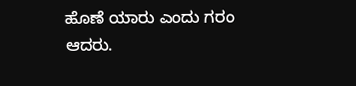ಹೊಣೆ ಯಾರು ಎಂದು ಗರಂ ಆದರು.